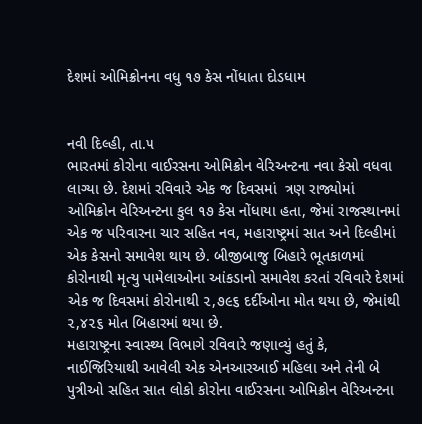દેશમાં ઓમિક્રોનના વધુ ૧૭ કેસ નોંધાતા દોડધામ


નવી દિલ્હી, તા.૫
ભારતમાં કોરોના વાઈરસના ઓમિક્રોન વેરિઅન્ટના નવા કેસો વધવા લાગ્યા છે. દેશમાં રવિવારે એક જ દિવસમાં  ત્રણ રાજ્યોમાં ઓમિક્રોન વેરિઅન્ટના કુલ ૧૭ કેસ નોંધાયા હતા, જેમાં રાજસ્થાનમાં એક જ પરિવારના ચાર સહિત નવ, મહારાષ્ટ્રમાં સાત અને દિલ્હીમાં એક કેસનો સમાવેશ થાય છે. બીજીબાજુ બિહારે ભૂતકાળમાં કોરોનાથી મૃત્યુ પામેલાઓના આંકડાનો સમાવેશ કરતાં રવિવારે દેશમાં એક જ દિવસમાં કોરોનાથી ૨,૭૯૬ દર્દીઓના મોત થયા છે, જેમાંથી ૨,૪૨૬ મોત બિહારમાં થયા છે.
મહારાષ્ટ્રના સ્વાસ્થ્ય વિભાગે રવિવારે જણાવ્યું હતું કે, નાઈજિરિયાથી આવેલી એક એનઆરઆઈ મહિલા અને તેની બે પુત્રીઓ સહિત સાત લોકો કોરોના વાઈરસના ઓમિક્રોન વેરિઅન્ટના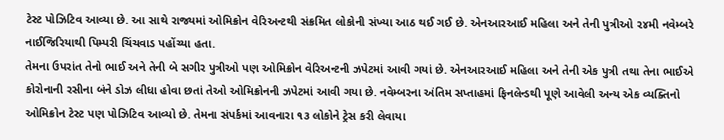ટેસ્ટ પોઝિટિવ આવ્યા છે. આ સાથે રાજ્યમાં ઓમિક્રોન વેરિઅન્ટથી સંક્રમિત લોકોની સંખ્યા આઠ થઈ ગઈ છે. એનઆરઆઈ મહિલા અને તેની પુત્રીઓ ૨૪મી નવેમ્બરે નાઈજિરિયાથી પિમ્પરી ચિંચવાડ પહોંચ્યા હતા.
તેમના ઉપરાંત તેનો ભાઈ અને તેની બે સગીર પુત્રીઓ પણ ઓમિક્રોન વેરિઅન્ટની ઝપેટમાં આવી ગયાં છે. એનઆરઆઈ મહિલા અને તેની એક પુત્રી તથા તેના ભાઈએ કોરોનાની રસીના બંને ડોઝ લીધા હોવા છતાં તેઓ ઓમિક્રોનની ઝપેટમાં આવી ગયા છે. નવેમ્બરના અંતિમ સપ્તાહમાં ફિનલેન્ડથી પૂણે આવેલી અન્ય એક વ્યક્તિનો ઓમિક્રોન ટેસ્ટ પણ પોઝિટિવ આવ્યો છે. તેમના સંપર્કમાં આવનારા ૧૩ લોકોને ટ્રેસ કરી લેવાયા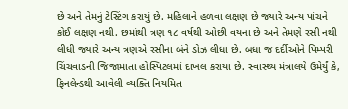છે અને તેમનું ટેસ્ટિંગ કરાયું છે. મહિલાને હળવા લક્ષણ છે જ્યારે અન્ય પાંચને કોઈ લક્ષણ નથી. છમાંથી ત્રણ ૧૮ વર્ષથી ઓછી વયના છે અને તેમણે રસી નથી લીધી જ્યારે અન્ય ત્રણએ રસીના બંને ડોઝ લીધા છે. બધા જ દર્દીઓને પિમ્પરી ચિંચવાડની જિજામાતા હોસ્પિટલમાં દાખલ કરાયા છે. સ્વાસ્થ્ય મંત્રાલયે ઉમેર્યું કે, ફિનલેન્ડથી આવેલી વ્યક્તિ નિયમિત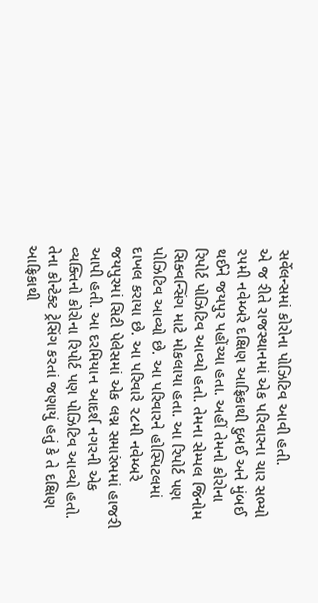સર્વેલન્સમાં કોરોના પોઝિટિવ આવી હતી.
એ જ રીતે રાજસ્થાનમાં એક પરિવારના ચાર સભ્યો ૨૫મી નવેમ્બરે દક્ષિણ આફ્રિકાથી દુબઈ અને મુંબઈ થઈને જયપુર પહોંચ્યા હતા. અહીં તેમનો કોરોના રિપોર્ટ પોઝિટિવ આવ્યો હતો. તેમના સેમ્પલ જિનોમ સિક્વન્સિંગ માટે મોકલાયા હતા. આ રિપોર્ટ પણ પોઝિટિવ આવ્યો છે. આ પરિવારને હોસ્પિટલમાં દાખલ કરાયા છે. આ પરિવારે ૨૮મી નવેમ્બરે જયપુરમાં સિટી પેલેસમાં એક લગ્ન સમારંભમાં હાજરી આપી હતી. આ દરમિયાન આદર્શ નગરની એક વ્યક્તિનો કોરોના રિપોર્ટ પણ પોઝિટિવ આવ્યો હતો. તેના કોન્ટેક્ટ ટ્રેસિંગ કરતાં જણાયું હતું કે તે દક્ષિણ આફ્રિકાથી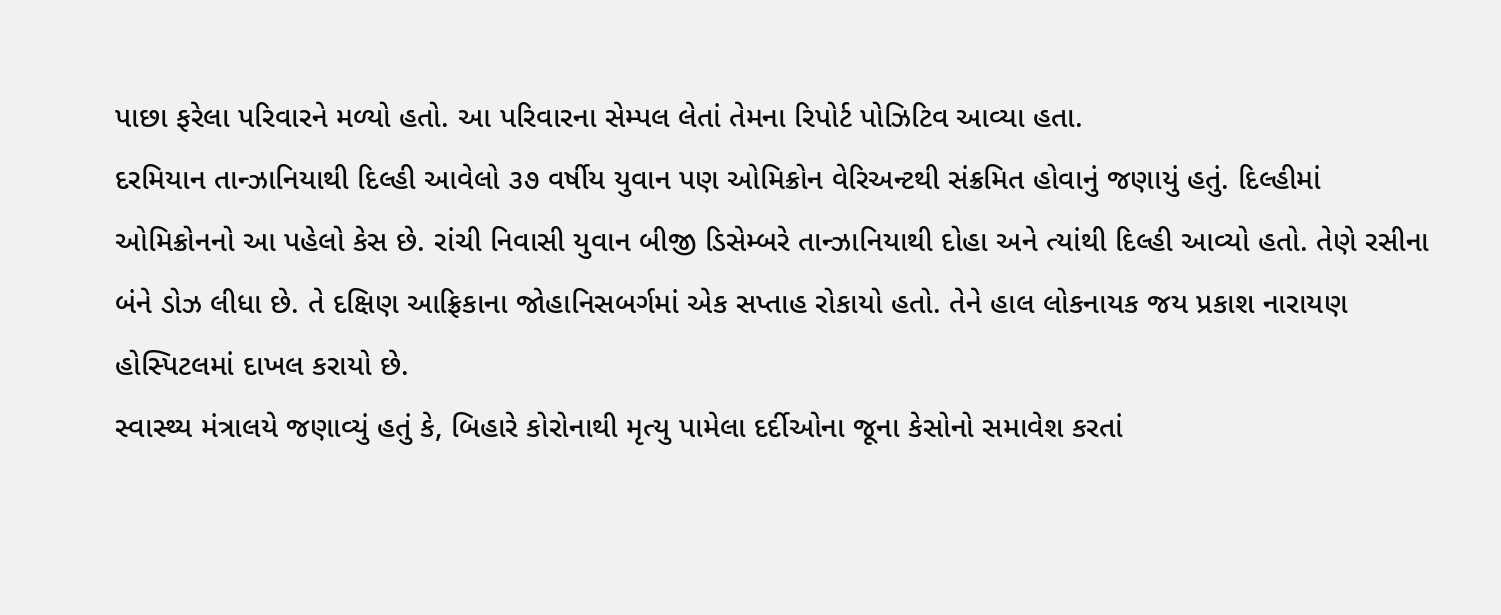પાછા ફરેલા પરિવારને મળ્યો હતો. આ પરિવારના સેમ્પલ લેતાં તેમના રિપોર્ટ પોઝિટિવ આવ્યા હતા.
દરમિયાન તાન્ઝાનિયાથી દિલ્હી આવેલો ૩૭ વર્ષીય યુવાન પણ ઓમિક્રોન વેરિઅન્ટથી સંક્રમિત હોવાનું જણાયું હતું. દિલ્હીમાં ઓમિક્રોનનો આ પહેલો કેસ છે. રાંચી નિવાસી યુવાન બીજી ડિસેમ્બરે તાન્ઝાનિયાથી દોહા અને ત્યાંથી દિલ્હી આવ્યો હતો. તેણે રસીના બંને ડોઝ લીધા છે. તે દક્ષિણ આફ્રિકાના જોહાનિસબર્ગમાં એક સપ્તાહ રોકાયો હતો. તેને હાલ લોકનાયક જય પ્રકાશ નારાયણ હોસ્પિટલમાં દાખલ કરાયો છે.
સ્વાસ્થ્ય મંત્રાલયે જણાવ્યું હતું કે, બિહારે કોરોનાથી મૃત્યુ પામેલા દર્દીઓના જૂના કેસોનો સમાવેશ કરતાં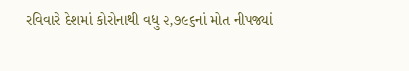રવિવારે દેશમાં કોરોનાથી વધુ ૨,૭૯૬નાં મોત નીપજ્યાં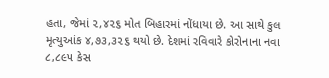હતા, જેમાં ૨,૪૨૬ મોત બિહારમાં નોંધાયા છે. આ સાથે કુલ મૃત્યુઆંક ૪,૭૩,૩૨૬ થયો છે. દેશમાં રવિવારે કોરોનાના નવા ૮,૮૯૫ કેસ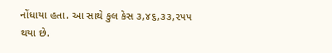નોંધાયા હતા. આ સાથે કુલ કેસ ૩,૪૬,૩૩,૨૫૫ થયા છે.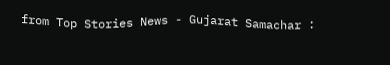from Top Stories News - Gujarat Samachar :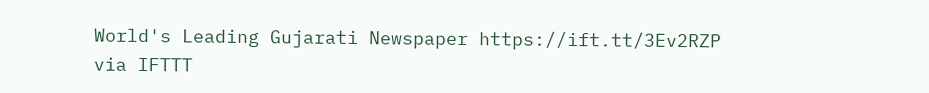World's Leading Gujarati Newspaper https://ift.tt/3Ev2RZP
via IFTTT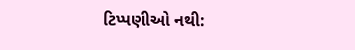ટિપ્પણીઓ નથી: